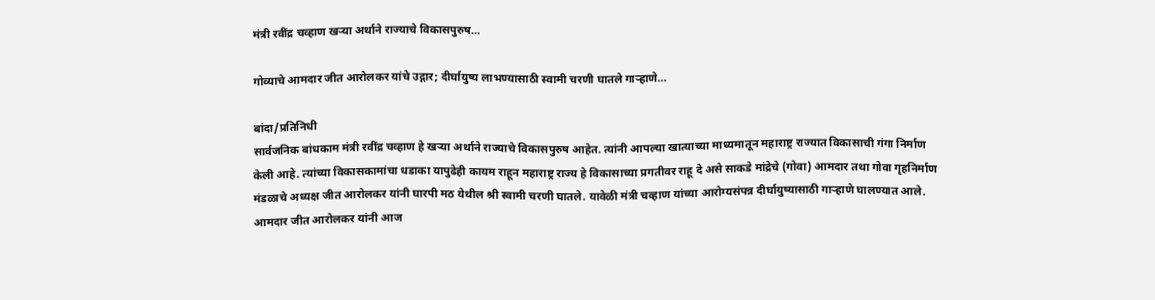मंत्री रवींद्र चव्हाण खऱ्या अर्थाने राज्याचे विकासपुरुष…

गोव्याचे आमदार जीत आरोलकर यांचे उद्गार; दीर्घायुष्य लाभण्यासाठी स्वामी चरणी घातले गाऱ्हाणे…

बांदा/प्रतिनिधी
सार्वजनिक बांधकाम मंत्री रवींद्र चव्हाण हे खऱ्या अर्थाने राज्याचे विकासपुरुष आहेत. त्यांनी आपल्या खात्याच्या माध्यमातून महाराष्ट्र राज्यात विकासाची गंगा निर्माण केली आहे. त्यांच्या विकासकामांचा धडाका यापुढेही कायम राहून महाराष्ट्र राज्य हे विकासाच्या प्रगतीवर राहू दे असे साकडे मांद्रेचे (गोवा) आमदार तथा गोवा गृहनिर्माण मंडळाचे अध्यक्ष जीत आरोलकर यांनी घारपी मठ येथील श्री स्वामी चरणी घातले. यावेळी मंत्री चव्हाण यांच्या आरोग्यसंपन्न दीर्घायुष्यासाठी गाऱ्हाणे घालण्यात आले.
आमदार जीत आरोलकर यांनी आज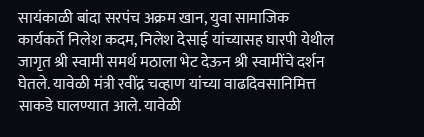सायंकाळी बांदा सरपंच अक्रम खान, युवा सामाजिक कार्यकर्ते निलेश कदम, निलेश देसाई यांच्यासह घारपी येथील जागृत श्री स्वामी समर्थ मठाला भेट देऊन श्री स्वामींचे दर्शन घेतले. यावेळी मंत्री रवींद्र चव्हाण यांच्या वाढदिवसानिमित्त साकडे घालण्यात आले. यावेळी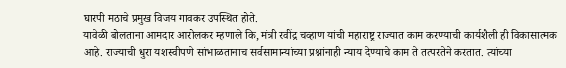घारपी मठाचे प्रमुख विजय गावकर उपस्थित होते.
यावेळी बोलताना आमदार आरोलकर म्हणाले कि, मंत्री रवींद्र चव्हाण यांची महाराष्ट्र राज्यात काम करण्याची कार्यशैली ही विकासात्मक आहे. राज्याची धुरा यशस्वीपणे सांभाळतानाच सर्वसामान्यांच्या प्रश्नांनाही न्याय देण्याचे काम ते तत्परतेने करतात. त्यांच्या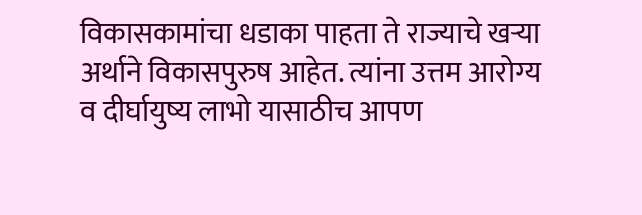विकासकामांचा धडाका पाहता ते राज्याचे खऱ्या अर्थाने विकासपुरुष आहेत. त्यांना उत्तम आरोग्य व दीर्घायुष्य लाभो यासाठीच आपण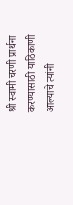श्री स्वामी चरणी प्रार्थना करण्यासाठी याठिकाणी आल्याचे त्यांनी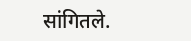सांगितले.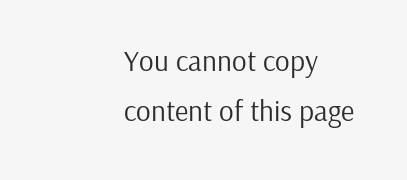You cannot copy content of this page